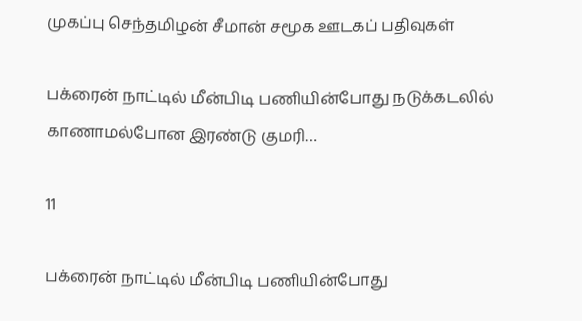முகப்பு செந்தமிழன் சீமான் சமூக ஊடகப் பதிவுகள்

பக்ரைன் நாட்டில் மீன்பிடி பணியின்போது நடுக்கடலில் காணாமல்போன இரண்டு குமரி…

11

பக்ரைன் நாட்டில் மீன்பிடி பணியின்போது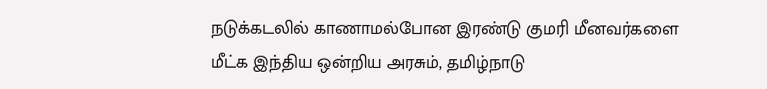நடுக்கடலில் காணாமல்போன இரண்டு குமரி மீனவர்களை மீட்க இந்திய ஒன்றிய அரசும், தமிழ்நாடு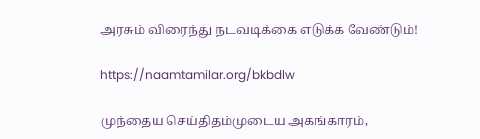அரசும் விரைந்து நடவடிக்கை எடுக்க வேண்டும்!

https://naamtamilar.org/bkbdlw

முந்தைய செய்திதம்முடைய அகங்காரம்,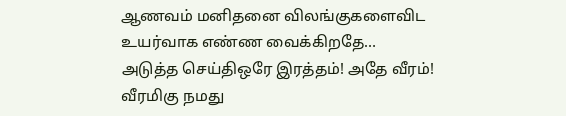ஆணவம் மனிதனை விலங்குகளைவிட உயர்வாக எண்ண வைக்கிறதே…
அடுத்த செய்திஒரே இரத்தம்! அதே வீரம்! வீரமிகு நமது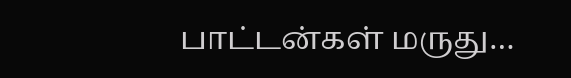பாட்டன்கள் மருது…